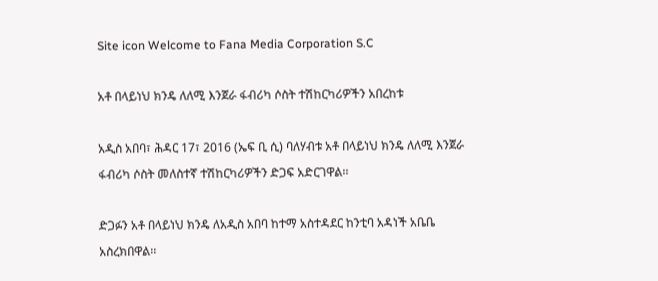Site icon Welcome to Fana Media Corporation S.C

አቶ በላይነህ ክንዴ ለለሚ እንጀራ ፋብሪካ ሶስት ተሽከርካሪዎችን አበረከቱ

አዲስ አበባ፣ ሕዳር 17፣ 2016 (ኤፍ ቢ ሲ) ባለሃብቱ አቶ በላይነህ ክንዴ ለለሚ እንጀራ ፋብሪካ ሶስት መለስተኛ ተሽከርካሪዎችን ድጋፍ አድርገዋል፡፡

ድጋፉን አቶ በላይነህ ክንዴ ለአዲስ አበባ ከተማ አስተዳደር ከንቲባ አዳነች አቤቤ አስረክበዋል፡፡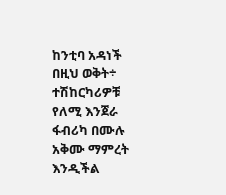ከንቲባ አዳነች በዚህ ወቅት÷ ተሽከርካሪዎቹ የለሚ እንጀራ ፋብሪካ በሙሉ አቅሙ ማምረት እንዲችል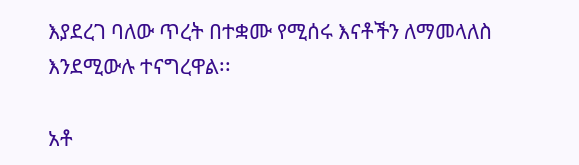እያደረገ ባለው ጥረት በተቋሙ የሚሰሩ እናቶችን ለማመላለስ እንደሚውሉ ተናግረዋል፡፡

አቶ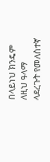በላይነህ ክንዴም ለዚህ ዓላማ ላደረጉት የመለስተኛ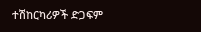ተሽከርካሪዎች ድጋፍም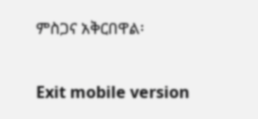ምስጋና አቅርበዋል፡

Exit mobile version